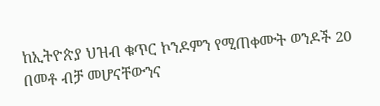ከኢትዮጵያ ህዝብ ቁጥር ኮንዶምን የሚጠቀሙት ወንዶች 20 በመቶ ብቻ መሆናቸውንና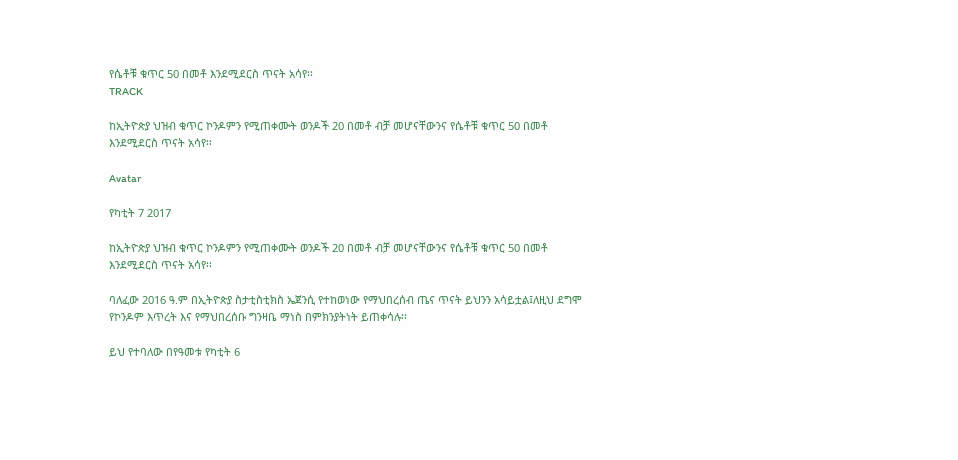የሴቶቹ ቁጥር 50 በመቶ እንደሚደርስ ጥናት አሳየ፡፡
TRACK

ከኢትዮጵያ ህዝብ ቁጥር ኮንዶምን የሚጠቀሙት ወንዶች 20 በመቶ ብቻ መሆናቸውንና የሴቶቹ ቁጥር 50 በመቶ እንደሚደርስ ጥናት አሳየ፡፡

Avatar

የካቲት 7 2017

ከኢትዮጵያ ህዝብ ቁጥር ኮንዶምን የሚጠቀሙት ወንዶች 20 በመቶ ብቻ መሆናቸውንና የሴቶቹ ቁጥር 50 በመቶ እንደሚደርስ ጥናት አሳየ፡፡

ባለፈው 2016 ዓ.ም በኢትዮጵያ ስታቲስቲክስ ኤጀንሲ የተከወነው የማህበረሰብ ጤና ጥናት ይህንን አሳይቷል፤ለዚህ ደግሞ የኮንዶም እጥረት እና የማህበረሰቡ ግንዛቤ ማነስ በምክንያትነት ይጠቀሳሉ፡፡

ይህ የተባለው በየዓመቱ የካቲት 6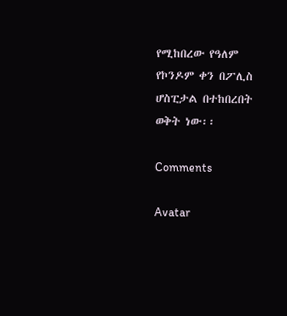የሚከበረው የዓለም የኮንዶም ቀን በፖሊስ ሆስፒታል በተከበረበት ወቅት ነው፡፡

Comments

Avatar